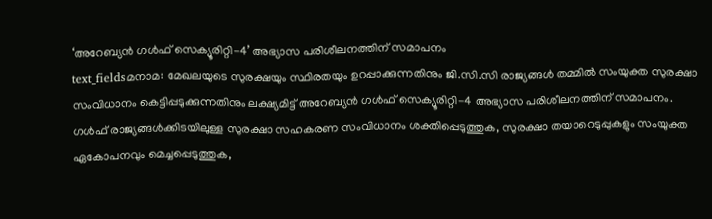‘അറേബ്യൻ ഗൾഫ് സെക്യൂരിറ്റി-4’ അഭ്യാസ പരിശീലനത്തിന് സമാപനം
text_fieldsമനാമ: മേഖലയുടെ സുരക്ഷയും സ്ഥിരതയും ഉറപ്പാക്കുന്നതിനും ജി.സി.സി രാജ്യങ്ങൾ തമ്മിൽ സംയുക്ത സുരക്ഷാ സംവിധാനം കെട്ടിപ്പടുക്കുന്നതിനും ലക്ഷ്യമിട്ട് അറേബ്യൻ ഗൾഫ് സെക്യൂരിറ്റി-4 അഭ്യാസ പരിശീലനത്തിന് സമാപനം. ഗൾഫ് രാജ്യങ്ങൾക്കിടയിലുള്ള സുരക്ഷാ സഹകരണ സംവിധാനം ശക്തിപ്പെടുത്തുക, സുരക്ഷാ തയാറെടുപ്പുകളും സംയുക്ത ഏകോപനവും മെച്ചപ്പെടുത്തുക,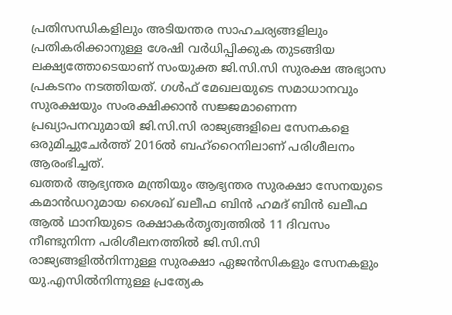പ്രതിസന്ധികളിലും അടിയന്തര സാഹചര്യങ്ങളിലും പ്രതികരിക്കാനുള്ള ശേഷി വർധിപ്പിക്കുക തുടങ്ങിയ ലക്ഷ്യത്തോടെയാണ് സംയുക്ത ജി.സി.സി സുരക്ഷ അഭ്യാസ പ്രകടനം നടത്തിയത്. ഗൾഫ് മേഖലയുടെ സമാധാനവും സുരക്ഷയും സംരക്ഷിക്കാൻ സജ്ജമാണെന്ന പ്രഖ്യാപനവുമായി ജി.സി.സി രാജ്യങ്ങളിലെ സേനകളെ ഒരുമിച്ചുചേർത്ത് 2016ൽ ബഹ്റൈനിലാണ് പരിശീലനം ആരംഭിച്ചത്.
ഖത്തർ ആഭ്യന്തര മന്ത്രിയും ആഭ്യന്തര സുരക്ഷാ സേനയുടെ കമാൻഡറുമായ ശൈഖ് ഖലീഫ ബിൻ ഹമദ് ബിൻ ഖലീഫ ആൽ ഥാനിയുടെ രക്ഷാകർതൃത്വത്തിൽ 11 ദിവസം നീണ്ടുനിന്ന പരിശീലനത്തിൽ ജി.സി.സി രാജ്യങ്ങളിൽനിന്നുള്ള സുരക്ഷാ ഏജൻസികളും സേനകളും യു.എസിൽനിന്നുള്ള പ്രത്യേക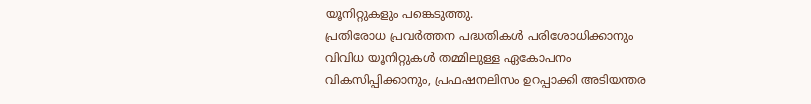യൂനിറ്റുകളും പങ്കെടുത്തു.
പ്രതിരോധ പ്രവർത്തന പദ്ധതികൾ പരിശോധിക്കാനും വിവിധ യൂനിറ്റുകൾ തമ്മിലുള്ള ഏകോപനം വികസിപ്പിക്കാനും, പ്രഫഷനലിസം ഉറപ്പാക്കി അടിയന്തര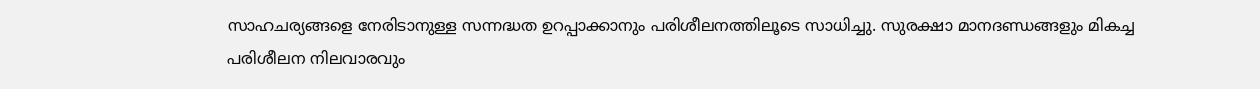സാഹചര്യങ്ങളെ നേരിടാനുള്ള സന്നദ്ധത ഉറപ്പാക്കാനും പരിശീലനത്തിലൂടെ സാധിച്ചു. സുരക്ഷാ മാനദണ്ഡങ്ങളും മികച്ച പരിശീലന നിലവാരവും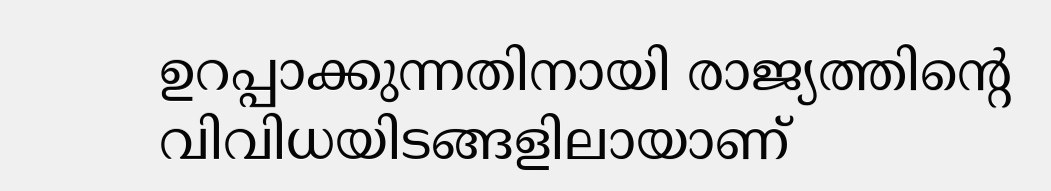ഉറപ്പാക്കുന്നതിനായി രാജ്യത്തിന്റെ വിവിധയിടങ്ങളിലായാണ്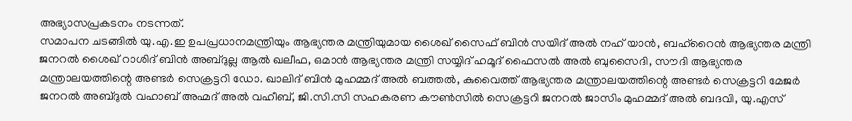അഭ്യാസപ്രകടനം നടന്നത്.
സമാപന ചടങ്ങിൽ യു.എ.ഇ ഉപപ്രധാനമന്ത്രിയും ആഭ്യന്തര മന്ത്രിയുമായ ശൈഖ് സൈഫ് ബിൻ സയിദ് അൽ നഹ് യാൻ, ബഹ്റൈൻ ആഭ്യന്തര മന്ത്രി ജനറൽ ശൈഖ് റാശിദ് ബിൻ അബ്ദുല്ല ആൽ ഖലീഫ, ഒമാൻ ആഭ്യന്തര മന്ത്രി സയ്യിദ് ഹമൂദ് ഫൈസൽ അൽ ബുസൈദി, സൗദി ആഭ്യന്തര മന്ത്രാലയത്തിന്റെ അണ്ടർ സെക്രട്ടറി ഡോ. ഖാലിദ് ബിൻ മുഹമ്മദ് അൽ ബത്തൽ, കുവൈത്ത് ആഭ്യന്തര മന്ത്രാലയത്തിന്റെ അണ്ടർ സെക്രട്ടറി മേജർ ജനറൽ അബ്ദുൽ വഹാബ് അഹ്മദ് അൽ വഹീബ്, ജി.സി.സി സഹകരണ കൗൺസിൽ സെക്രട്ടറി ജനറൽ ജാസിം മുഹമ്മദ് അൽ ബദവി, യു.എസ്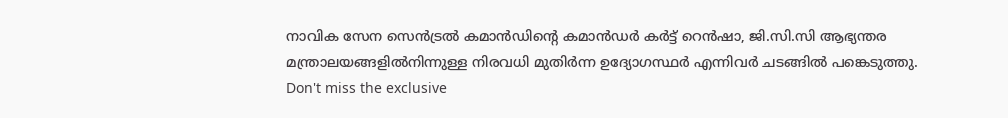നാവിക സേന സെൻട്രൽ കമാൻഡിന്റെ കമാൻഡർ കർട്ട് റെൻഷാ, ജി.സി.സി ആഭ്യന്തര മന്ത്രാലയങ്ങളിൽനിന്നുള്ള നിരവധി മുതിർന്ന ഉദ്യോഗസ്ഥർ എന്നിവർ ചടങ്ങിൽ പങ്കെടുത്തു.
Don't miss the exclusive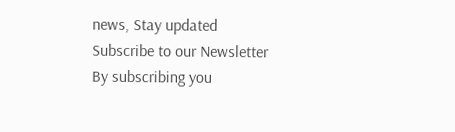news, Stay updated
Subscribe to our Newsletter
By subscribing you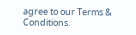agree to our Terms & Conditions.